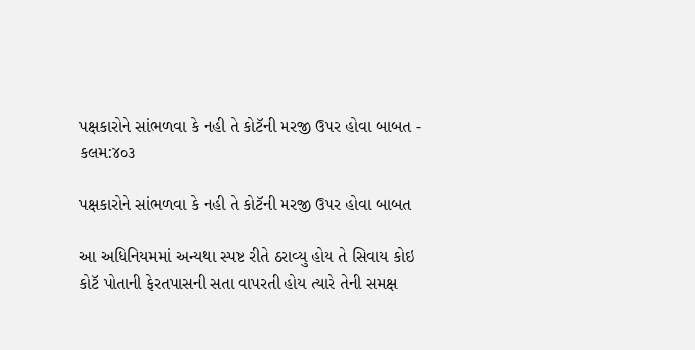પક્ષકારોને સાંભળવા કે નહી તે કોટૅની મરજી ઉપર હોવા બાબત - કલમ:૪૦૩

પક્ષકારોને સાંભળવા કે નહી તે કોટૅની મરજી ઉપર હોવા બાબત

આ અધિનિયમમાં અન્યથા સ્પષ્ટ રીતે ઠરાવ્યુ હોય તે સિવાય કોઇ કોટૅ પોતાની ફેરતપાસની સતા વાપરતી હોય ત્યારે તેની સમક્ષ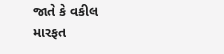જાતે કે વકીલ મારફત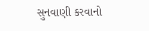સુનવાણી કરવાનો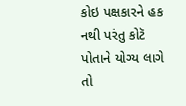કોઇ પક્ષકારને હક નથી પરંતુ કોટૅ પોતાને યોગ્ય લાગે તો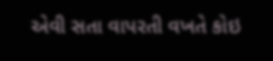એવી સતા વાપરતી વખતે કોઇ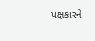પક્ષકારને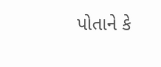પોતાને કે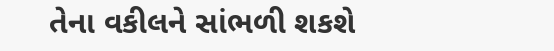તેના વકીલને સાંભળી શકશે